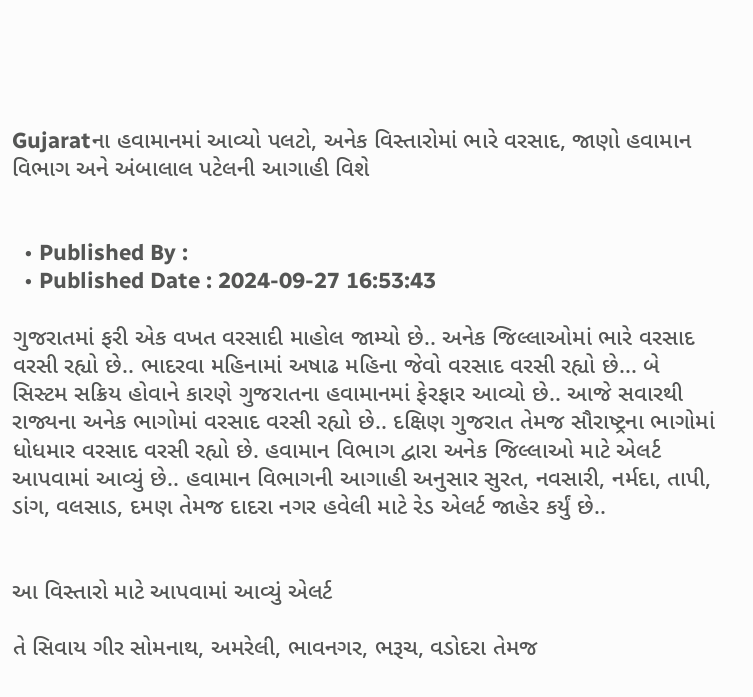Gujaratના હવામાનમાં આવ્યો પલટો, અનેક વિસ્તારોમાં ભારે વરસાદ, જાણો હવામાન વિભાગ અને અંબાલાલ પટેલની આગાહી વિશે


  • Published By :
  • Published Date : 2024-09-27 16:53:43

ગુજરાતમાં ફરી એક વખત વરસાદી માહોલ જામ્યો છે.. અનેક જિલ્લાઓમાં ભારે વરસાદ વરસી રહ્યો છે.. ભાદરવા મહિનામાં અષાઢ મહિના જેવો વરસાદ વરસી રહ્યો છે... બે સિસ્ટમ સક્રિય હોવાને કારણે ગુજરાતના હવામાનમાં ફેરફાર આવ્યો છે.. આજે સવારથી રાજ્યના અનેક ભાગોમાં વરસાદ વરસી રહ્યો છે.. દક્ષિણ ગુજરાત તેમજ સૌરાષ્ટ્રના ભાગોમાં ધોધમાર વરસાદ વરસી રહ્યો છે. હવામાન વિભાગ દ્વારા અનેક જિલ્લાઓ માટે એલર્ટ આપવામાં આવ્યું છે.. હવામાન વિભાગની આગાહી અનુસાર સુરત, નવસારી, નર્મદા, તાપી, ડાંગ, વલસાડ, દમણ તેમજ દાદરા નગર હવેલી માટે રેડ એલર્ટ જાહેર કર્યું છે..


આ વિસ્તારો માટે આપવામાં આવ્યું એલર્ટ

તે સિવાય ગીર સોમનાથ, અમરેલી, ભાવનગર, ભરૂચ, વડોદરા તેમજ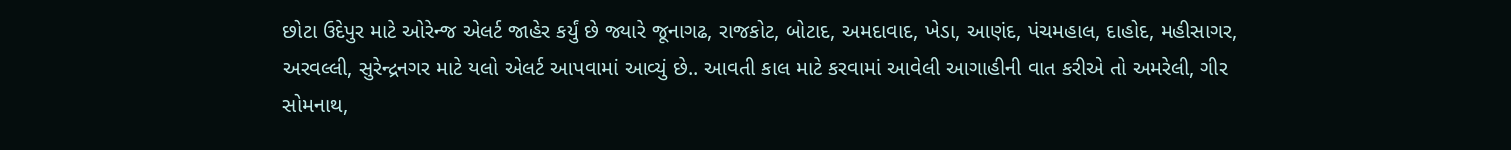છોટા ઉદેપુર માટે ઓરેન્જ એલર્ટ જાહેર કર્યું છે જ્યારે જૂનાગઢ, રાજકોટ, બોટાદ, અમદાવાદ, ખેડા, આણંદ, પંચમહાલ, દાહોદ, મહીસાગર, અરવલ્લી, સુરેન્દ્રનગર માટે યલો એલર્ટ આપવામાં આવ્યું છે.. આવતી કાલ માટે કરવામાં આવેલી આગાહીની વાત કરીએ તો અમરેલી, ગીર સોમનાથ,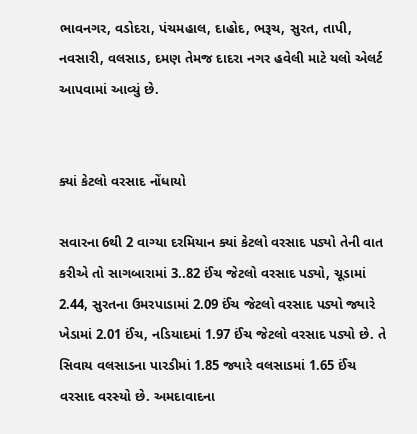ભાવનગર, વડોદરા, પંચમહાલ, દાહોદ, ભરૂચ, સુરત, તાપી, નવસારી, વલસાડ, દમણ તેમજ દાદરા નગર હવેલી માટે યલો એલર્ટ આપવામાં આવ્યું છે.


ક્યાં કેટલો વરસાદ નોંધાયો

સવારના 6થી 2 વાગ્યા દરમિયાન ક્યાં કેટલો વરસાદ પડ્યો તેની વાત કરીએ તો સાગબારામાં 3..82 ઈંચ જેટલો વરસાદ પડ્યો, ચૂડામાં 2.44, સુરતના ઉમરપાડામાં 2.09 ઈંચ જેટલો વરસાદ પડ્યો જ્યારે ખેડામાં 2.01 ઈંચ, નડિયાદમાં 1.97 ઈંચ જેટલો વરસાદ પડ્યો છે. તે સિવાય વલસાડના પારડીમાં 1.85 જ્યારે વલસાડમાં 1.65 ઈંચ વરસાદ વરસ્યો છે. અમદાવાદના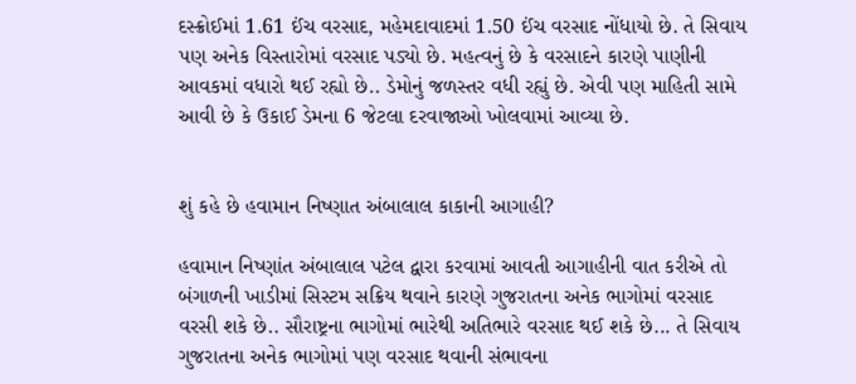દસ્ક્રોઈમાં 1.61 ઈંચ વરસાદ, મહેમદાવાદમાં 1.50 ઈંચ વરસાદ નોંધાયો છે. તે સિવાય પણ અનેક વિસ્તારોમાં વરસાદ પડ્યો છે. મહત્વનું છે કે વરસાદને કારણે પાણીની આવકમાં વધારો થઈ રહ્યો છે.. ડેમોનું જળસ્તર વધી રહ્યું છે. એવી પણ માહિતી સામે આવી છે કે ઉકાઈ ડેમના 6 જેટલા દરવાજાઓ ખોલવામાં આવ્યા છે.


શું કહે છે હવામાન નિષ્ણાત અંબાલાલ કાકાની આગાહી?

હવામાન નિષ્ણાંત અંબાલાલ પટેલ દ્વારા કરવામાં આવતી આગાહીની વાત કરીએ તો બંગાળની ખાડીમાં સિસ્ટમ સક્રિય થવાને કારણે ગુજરાતના અનેક ભાગોમાં વરસાદ વરસી શકે છે.. સૌરાષ્ટ્રના ભાગોમાં ભારેથી અતિભારે વરસાદ થઈ શકે છે... તે સિવાય ગુજરાતના અનેક ભાગોમાં પણ વરસાદ થવાની સંભાવના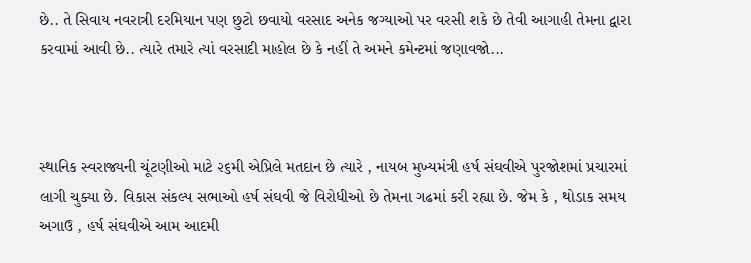છે.. તે સિવાય નવરાત્રી દરમિયાન પણ છુટો છવાયો વરસાદ અનેક જગ્યાઓ પર વરસી શકે છે તેવી આગાહી તેમના દ્વારા કરવામાં આવી છે.. ત્યારે તમારે ત્યાં વરસાદી માહોલ છે કે નહીં તે અમને કમેન્ટમાં જણાવજો...



સ્થાનિક સ્વરાજ્યની ચૂંટણીઓ માટે ૨૬મી એપ્રિલે મતદાન છે ત્યારે , નાયબ મુખ્યમંત્રી હર્ષ સંઘવીએ પુરજોશમાં પ્રચારમાં લાગી ચુક્યા છે. વિકાસ સંકલ્પ સભાઓ હર્ષ સંઘવી જે વિરોધીઓ છે તેમના ગઢમાં કરી રહ્યા છે. જેમ કે , થોડાક સમય અગાઉ , હર્ષ સંઘવીએ આમ આદમી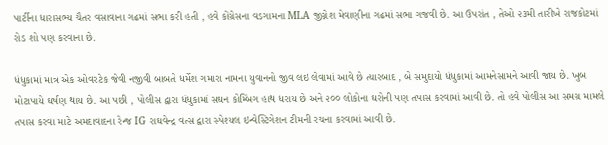પાર્ટીના ધારાસભ્ય ચૈતર વસાવાના ગઢમાં સભા કરી હતી , હવે કોંગ્રેસના વડગામના MLA જીગ્નેશ મેવાણીના ગઢમાં સભા ગજવી છે. આ ઉપરાંત , તેઓ ૨૩મી તારીખે રાજકોટમાં રોડ શો પણ કરવાના છે.

ધંધુકામાં માત્ર એક ઓવરટેક જેવી નજીવી બાબતે ધર્મેશ ગમારા નામના યુવાનનો જીવ લઇ લેવામાં આવે છે ત્યારબાદ , બે સમુદાયો ધંધુકામાં આમનેસામને આવી જાય છે. ખુબ મોટાપાયે ઘર્ષણ થાય છે. આ પછી , પોલીસ દ્વારા ધંધુકામાં સઘન કોમ્બિંગ હાથ ધરાય છે અને ૨૦૦ લોકોના ઘરોની પણ તપાસ કરવામાં આવી છે. તો હવે પોલીસ આ સમગ્ર મામલે તપાસ કરવા માટે અમદાવાદના રેન્જ IG રાઘવેન્દ્ર વત્સ દ્વારા સ્પેશ્યલ ઇન્વેસ્ટિગેશન ટીમની રચના કરવામાં આવી છે.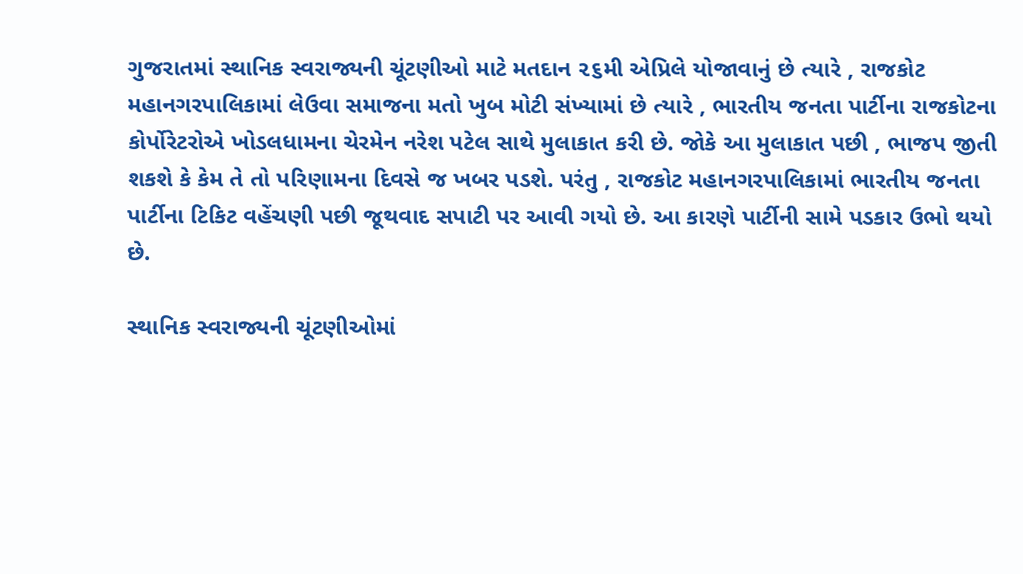ગુજરાતમાં સ્થાનિક સ્વરાજ્યની ચૂંટણીઓ માટે મતદાન ૨૬મી એપ્રિલે યોજાવાનું છે ત્યારે , રાજકોટ મહાનગરપાલિકામાં લેઉવા સમાજના મતો ખુબ મોટી સંખ્યામાં છે ત્યારે , ભારતીય જનતા પાર્ટીના રાજકોટના કોર્પોરેટરોએ ખોડલધામના ચેરમેન નરેશ પટેલ સાથે મુલાકાત કરી છે. જોકે આ મુલાકાત પછી , ભાજપ જીતી શકશે કે કેમ તે તો પરિણામના દિવસે જ ખબર પડશે. પરંતુ , રાજકોટ મહાનગરપાલિકામાં ભારતીય જનતા પાર્ટીના ટિકિટ વહેંચણી પછી જૂથવાદ સપાટી પર આવી ગયો છે. આ કારણે પાર્ટીની સામે પડકાર ઉભો થયો છે.

સ્થાનિક સ્વરાજ્યની ચૂંટણીઓમાં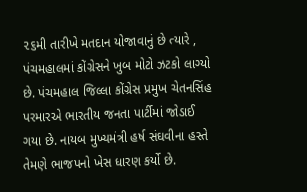૨૬મી તારીખે મતદાન યોજાવાનું છે ત્યારે , પંચમહાલમાં કોંગ્રેસને ખુબ મોટો ઝટકો લાગ્યો છે. પંચમહાલ જિલ્લા કોંગ્રેસ પ્રમુખ ચેતનસિંહ પરમારએ ભારતીય જનતા પાર્ટીમાં જોડાઈ ગયા છે. નાયબ મુખ્યમંત્રી હર્ષ સંઘવીના હસ્તે તેમણે ભાજપનો ખેસ ધારણ કર્યો છે.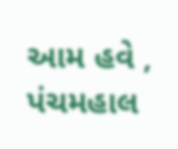આમ હવે , પંચમહાલ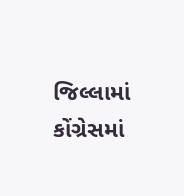જિલ્લામાં કોંગ્રેસમાં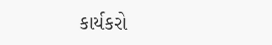કાર્યકરો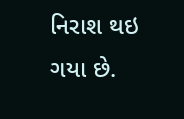નિરાશ થઇ ગયા છે.